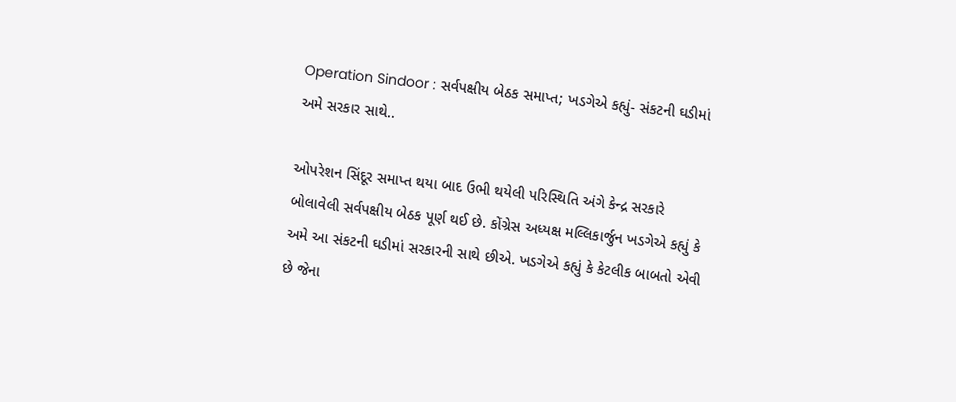Operation Sindoor : સર્વપક્ષીય બેઠક સમાપ્ત; ખડગેએ કહ્યું- સંકટની ઘડીમાં અમે સરકાર સાથે..

ઓપરેશન સિંદૂર સમાપ્ત થયા બાદ ઉભી થયેલી પરિસ્થિતિ અંગે કેન્દ્ર સરકારે બોલાવેલી સર્વપક્ષીય બેઠક પૂર્ણ થઈ છે. કોંગ્રેસ અધ્યક્ષ મલ્લિકાર્જુન ખડગેએ કહ્યું કે અમે આ સંકટની ઘડીમાં સરકારની સાથે છીએ. ખડગેએ કહ્યું કે કેટલીક બાબતો એવી છે જેના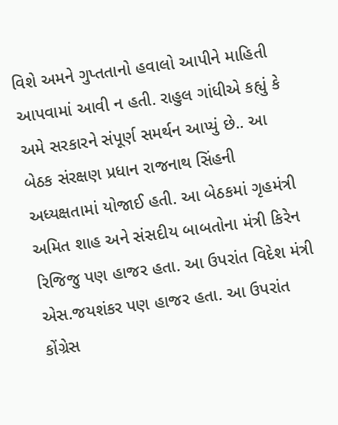વિશે અમને ગુપ્તતાનો હવાલો આપીને માહિતી આપવામાં આવી ન હતી. રાહુલ ગાંધીએ કહ્યું કે અમે સરકારને સંપૂર્ણ સમર્થન આપ્યું છે.. આ બેઠક સંરક્ષણ પ્રધાન રાજનાથ સિંહની અધ્યક્ષતામાં યોજાઈ હતી. આ બેઠકમાં ગૃહમંત્રી અમિત શાહ અને સંસદીય બાબતોના મંત્રી કિરેન રિજિજુ પણ હાજર હતા. આ ઉપરાંત વિદેશ મંત્રી એસ.જયશંકર પણ હાજર હતા. આ ઉપરાંત કોંગ્રેસ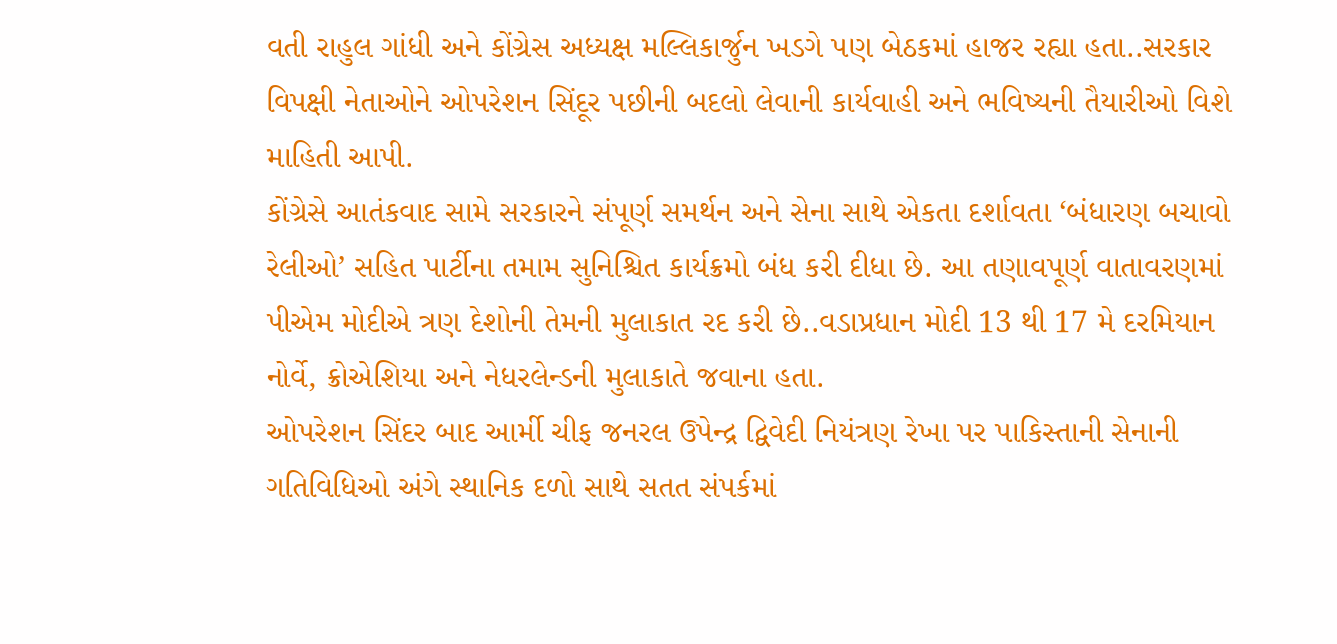વતી રાહુલ ગાંધી અને કોંગ્રેસ અધ્યક્ષ મલ્લિકાર્જુન ખડગે પણ બેઠકમાં હાજર રહ્યા હતા..સરકાર વિપક્ષી નેતાઓને ઓપરેશન સિંદૂર પછીની બદલો લેવાની કાર્યવાહી અને ભવિષ્યની તૈયારીઓ વિશે માહિતી આપી.
કોંગ્રેસે આતંકવાદ સામે સરકારને સંપૂર્ણ સમર્થન અને સેના સાથે એકતા દર્શાવતા ‘બંધારણ બચાવો રેલીઓ’ સહિત પાર્ટીના તમામ સુનિશ્ચિત કાર્યક્રમો બંધ કરી દીધા છે. આ તણાવપૂર્ણ વાતાવરણમાં પીએમ મોદીએ ત્રણ દેશોની તેમની મુલાકાત રદ કરી છે..વડાપ્રધાન મોદી 13 થી 17 મે દરમિયાન નોર્વે, ક્રોએશિયા અને નેધરલેન્ડની મુલાકાતે જવાના હતા.
ઓપરેશન સિંદર બાદ આર્મી ચીફ જનરલ ઉપેન્દ્ર દ્વિવેદી નિયંત્રણ રેખા પર પાકિસ્તાની સેનાની ગતિવિધિઓ અંગે સ્થાનિક દળો સાથે સતત સંપર્કમાં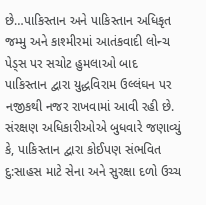છે…પાકિસ્તાન અને પાકિસ્તાન અધિકૃત જમ્મુ અને કાશ્મીરમાં આતંકવાદી લોન્ચ પેડ્સ પર સચોટ હુમલાઓ બાદ પાકિસ્તાન દ્વારા યુદ્ધવિરામ ઉલ્લંઘન પર નજીકથી નજર રાખવામાં આવી રહી છે. સંરક્ષણ અધિકારીઓએ બુધવારે જણાવ્યું કે, પાકિસ્તાન દ્વારા કોઈપણ સંભવિત દુ:સાહસ માટે સેના અને સુરક્ષા દળો ઉચ્ચ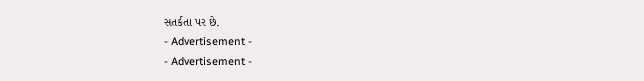સતર્કતા પર છે.
- Advertisement -
- Advertisement -